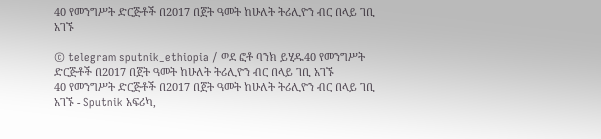40 የመንግሥት ድርጅቶች በ2017 በጀት ዓመት ከሁለት ትሪሊዮን ብር በላይ ገቢ አገኙ

© telegram sputnik_ethiopia / ወደ ፎቶ ባንክ ይሂዱ40 የመንግሥት ድርጅቶች በ2017 በጀት ዓመት ከሁለት ትሪሊዮን ብር በላይ ገቢ አገኙ
40 የመንግሥት ድርጅቶች በ2017 በጀት ዓመት ከሁለት ትሪሊዮን ብር በላይ ገቢ አገኙ - Sputnik አፍሪካ,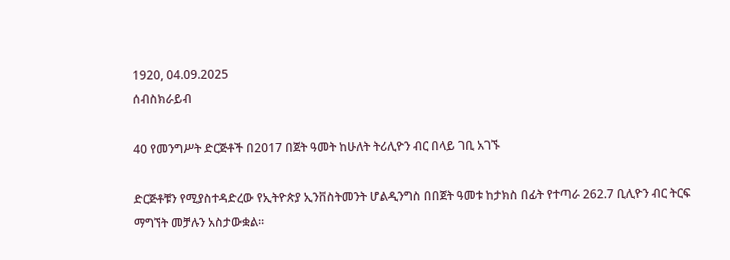1920, 04.09.2025
ሰብስክራይብ

40 የመንግሥት ድርጅቶች በ2017 በጀት ዓመት ከሁለት ትሪሊዮን ብር በላይ ገቢ አገኙ

ድርጅቶቹን የሚያስተዳድረው የኢትዮጵያ ኢንቨስትመንት ሆልዲንግስ በበጀት ዓመቱ ከታክስ በፊት የተጣራ 262.7 ቢሊዮን ብር ትርፍ ማግኘት መቻሉን አስታውቋል።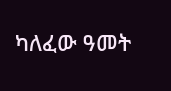ካለፈው ዓመት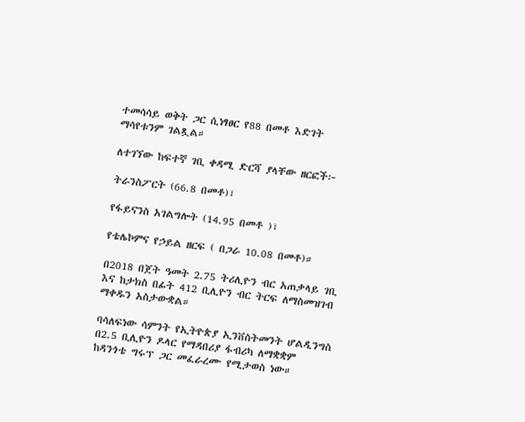ተመሳሳይ ወቅት ጋር ሲነፃፀር የ88 በመቶ እድገት ማሳየቱንም ገልጿል።

ለተገኘው ከፍተኛ ገቢ ቀዳሚ ድርሻ ያላቸው ዘርፎች፦

ትራንስፖርት (66.8 በመቶ)፣

የፋይናንስ አገልግሎት (14.95 በመቶ )፣

የቴሌኮምና የኃይል ዘርፍ ( በጋራ 10.08 በመቶ)።

በ2018 በጀት ዓመት 2.75 ትሪሊዮን ብር አጠቃላይ ገቢ እና ከታክስ በፊት 412 ቢሊዮን ብር ትርፍ ለማስመዝገብ ማቀዱን አስታውቋል።

ባሳለፍነው ሳምንት የኢትዮጵያ ኢንቨስትመንት ሆልዲንግስ በ2.5 ቢሊዮን ዶላር የማዳበሪያ ፋብሪካ ለማቋቋም ከዳንጎቴ ግሩፕ ጋር መፈራረሙ የሚታወስ ነው።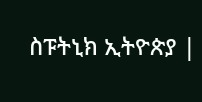ስፑትኒክ ኢትዮጵያ |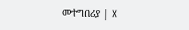መተግበሪያ | X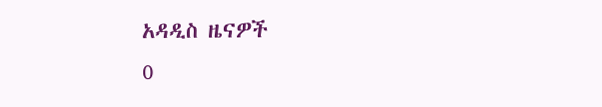አዳዲስ ዜናዎች
0